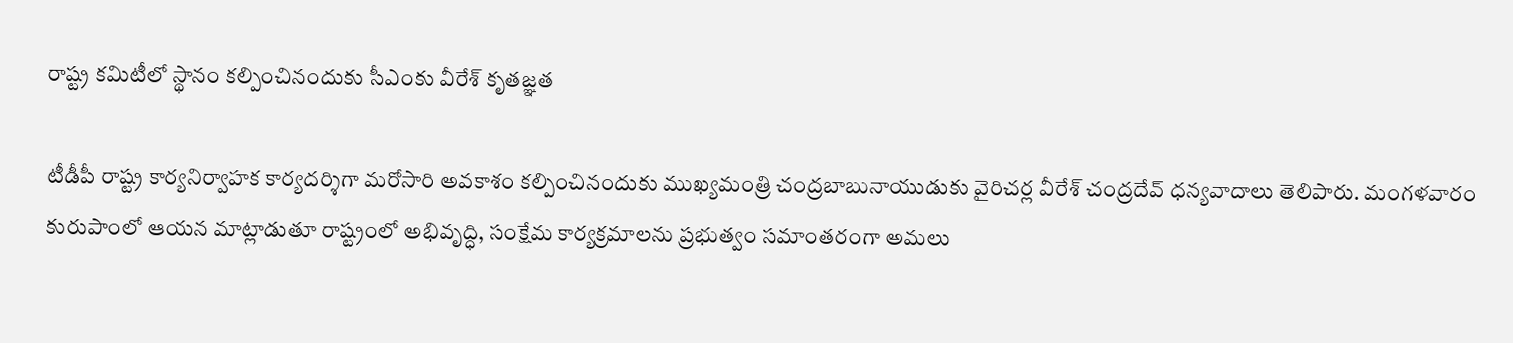రాష్ట్ర కమిటీలో స్థానం కల్పించినందుకు సీఎంకు వీరేశ్ కృతజ్ఞత

టీడీపీ రాష్ట్ర కార్యనిర్వాహక కార్యదర్శిగా మరోసారి అవకాశం కల్పించినందుకు ముఖ్యమంత్రి చంద్రబాబునాయుడుకు వైరిచర్ల వీరేశ్ చంద్రదేవ్ ధన్యవాదాలు తెలిపారు. మంగళవారం కురుపాంలో ఆయన మాట్లాడుతూ రాష్ట్రంలో అభివృద్ధి, సంక్షేమ కార్యక్రమాలను ప్రభుత్వం సమాంతరంగా అమలు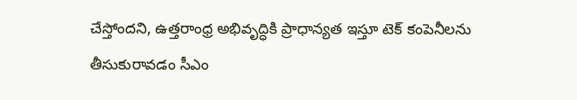చేస్తోందని, ఉత్తరాంధ్ర అభివృద్ధికి ప్రాధాన్యత ఇస్తూ టెక్ కంపెనీలను తీసుకురావడం సీఎం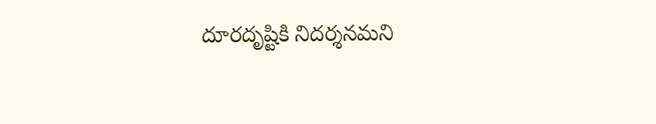దూరదృష్టికి నిదర్శనమని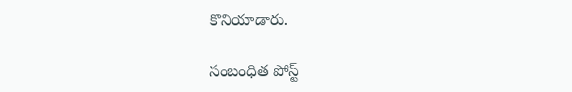కొనియాడారు.

సంబంధిత పోస్ట్